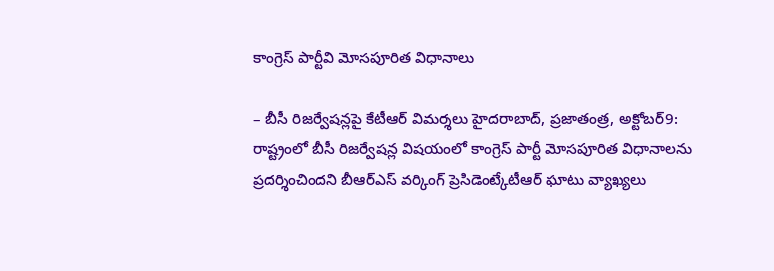కాంగ్రెస్ పార్టీవి మోసపూరిత విధానాలు

– బీసీ రిజర్వేషన్లపై కేటీఆర్ విమర్శలు హైదరాబాద్, ప్రజాతంత్ర, అక్టోబర్9: రాష్ట్రంలో బీసీ రిజర్వేషన్ల విషయంలో కాంగ్రెస్ పార్టీ మోసపూరిత విధానాలను ప్రదర్శించిందని బీఆర్ఎస్ వర్కింగ్ ప్రెసిడెంట్కేటీఆర్ ఘాటు వ్యాఖ్యలు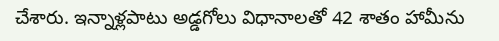చేశారు. ఇన్నాళ్లపాటు అడ్డగోలు విధానాలతో 42 శాతం హామీను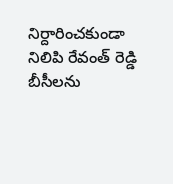నిర్దారించకుండా నిలిపి రేవంత్ రెడ్డి బీసీలను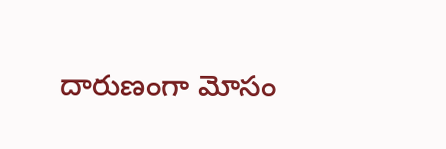దారుణంగా మోసం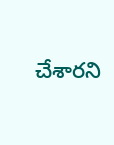చేశారని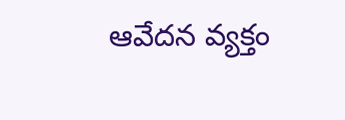ఆవేదన వ్యక్తం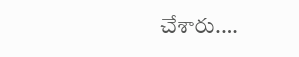చేశారు.…